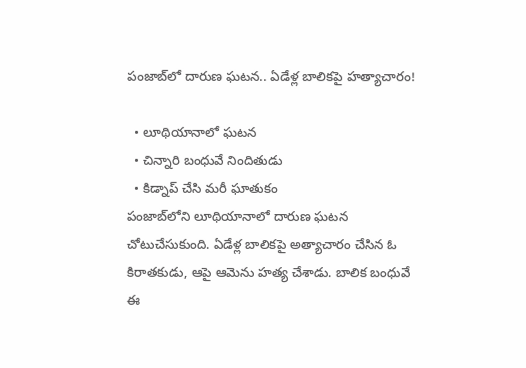పంజాబ్‌లో దారుణ ఘటన.. ఏడేళ్ల బాలికపై హత్యాచారం!

  • లూథియానాలో ఘటన
  • చిన్నారి బంధువే నిందితుడు
  • కిడ్నాప్ చేసి మరీ ఘాతుకం
పంజాబ్‌లోని లూథియానాలో దారుణ ఘటన చోటుచేసుకుంది. ఏడేళ్ల బాలికపై అత్యాచారం చేసిన ఓ కిరాతకుడు, ఆపై ఆమెను హత్య చేశాడు. బాలిక బంధువే ఈ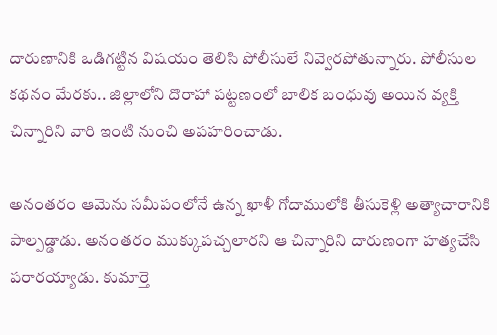దారుణానికి ఒడిగట్టిన విషయం తెలిసి పోలీసులే నివ్వెరపోతున్నారు. పోలీసుల కథనం మేరకు.. జిల్లాలోని దొరాహా పట్టణంలో బాలిక బంధువు అయిన వ్యక్తి చిన్నారిని వారి ఇంటి నుంచి అపహరించాడు.

అనంతరం ఆమెను సమీపంలోనే ఉన్న ఖాళీ గోదాములోకి తీసుకెళ్లి అత్యాచారానికి పాల్పడ్డాడు. అనంతరం ముక్కుపచ్చలారని ఆ చిన్నారిని దారుణంగా హత్యచేసి పరారయ్యాడు. కుమార్తె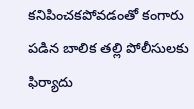కనిపించకపోవడంతో కంగారు పడిన బాలిక తల్లి పోలీసులకు ఫిర్యాదు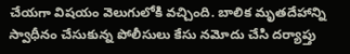చేయగా విషయం వెలుగులోకి వచ్చింది. బాలిక మృతదేహాన్ని స్వాధీనం చేసుకున్న పోలీసులు కేసు నమోదు చేసి దర్యాప్తు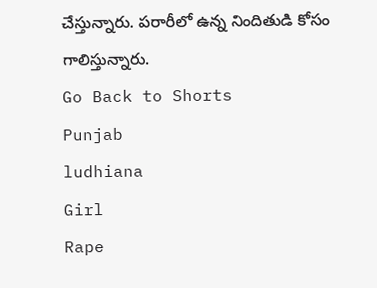చేస్తున్నారు. పరారీలో ఉన్న నిందితుడి కోసం గాలిస్తున్నారు.
Go Back to Shorts
Punjab
ludhiana
Girl
Rape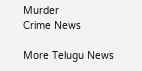Murder
Crime News

More Telugu News